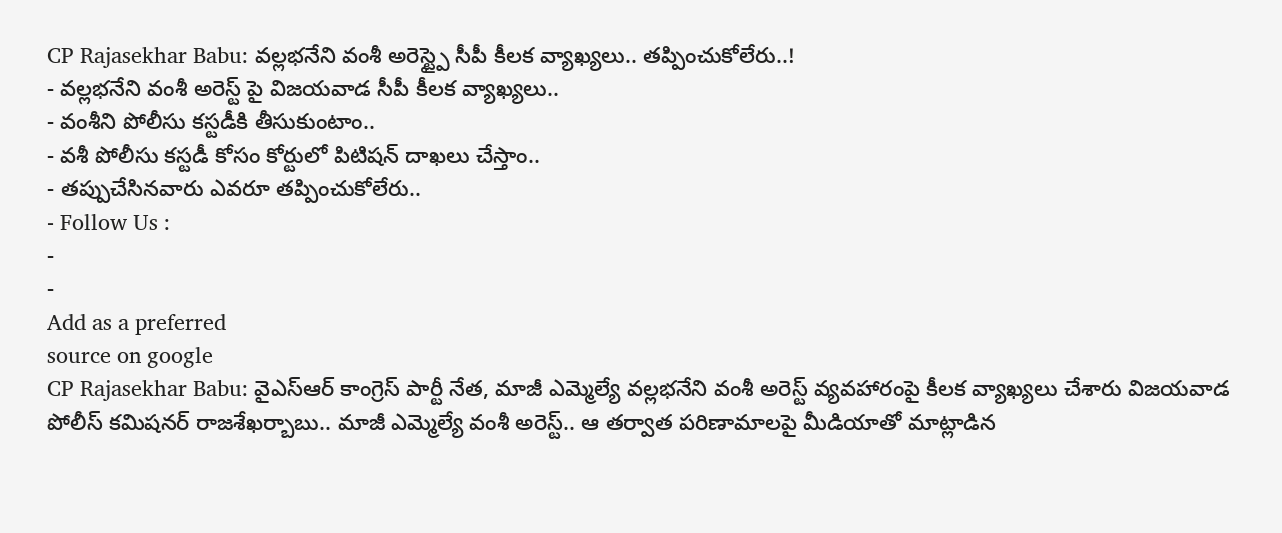CP Rajasekhar Babu: వల్లభనేని వంశీ అరెస్ట్పై సీపీ కీలక వ్యాఖ్యలు.. తప్పించుకోలేరు..!
- వల్లభనేని వంశీ అరెస్ట్ పై విజయవాడ సీపీ కీలక వ్యాఖ్యలు..
- వంశీని పోలీసు కస్టడీకి తీసుకుంటాం..
- వశీ పోలీసు కస్టడీ కోసం కోర్టులో పిటిషన్ దాఖలు చేస్తాం..
- తప్పుచేసినవారు ఎవరూ తప్పించుకోలేరు..
- Follow Us :
-
-
Add as a preferred
source on google
CP Rajasekhar Babu: వైఎస్ఆర్ కాంగ్రెస్ పార్టీ నేత, మాజీ ఎమ్మెల్యే వల్లభనేని వంశీ అరెస్ట్ వ్యవహారంపై కీలక వ్యాఖ్యలు చేశారు విజయవాడ పోలీస్ కమిషనర్ రాజశేఖర్బాబు.. మాజీ ఎమ్మెల్యే వంశీ అరెస్ట్.. ఆ తర్వాత పరిణామాలపై మీడియాతో మాట్లాడిన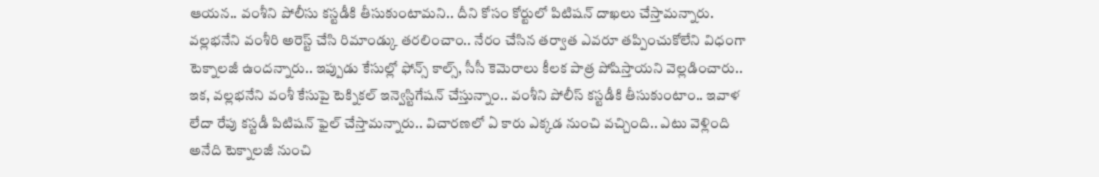ఆయన.. వంశీని పోలీసు కస్టడీకి తీసుకుంటామని.. దీని కోసం కోర్టులో పిటిషన్ దాఖలు చేస్తామన్నారు. వల్లభనేని వంశీరి అరెస్ట్ చేసి రిమాండ్కు తరలించాం.. నేరం చేసిన తర్వాత ఎవరూ తప్పించుకోలేని విధంగా టెక్నాలజీ ఉందన్నారు.. ఇప్పుడు కేసుల్లో ఫోన్స్ కాల్స్, సీసీ కెమెరాలు కీలక పాత్ర పోషిస్తాయని వెల్లడించారు.. ఇక, వల్లభనేని వంశీ కేసుపై టెక్నికల్ ఇన్వెస్టిగేషన్ చేస్తున్నాం.. వంశీని పోలీస్ కస్టడీకి తీసుకుంటాం.. ఇవాళ లేదా రేపు కస్టడీ పిటిషన్ ఫైల్ చేస్తామన్నారు.. విచారణలో ఏ కారు ఎక్కడ నుంచి వచ్చింది.. ఎటు వెళ్లింది అనేది టెక్నాలజీ నుంచి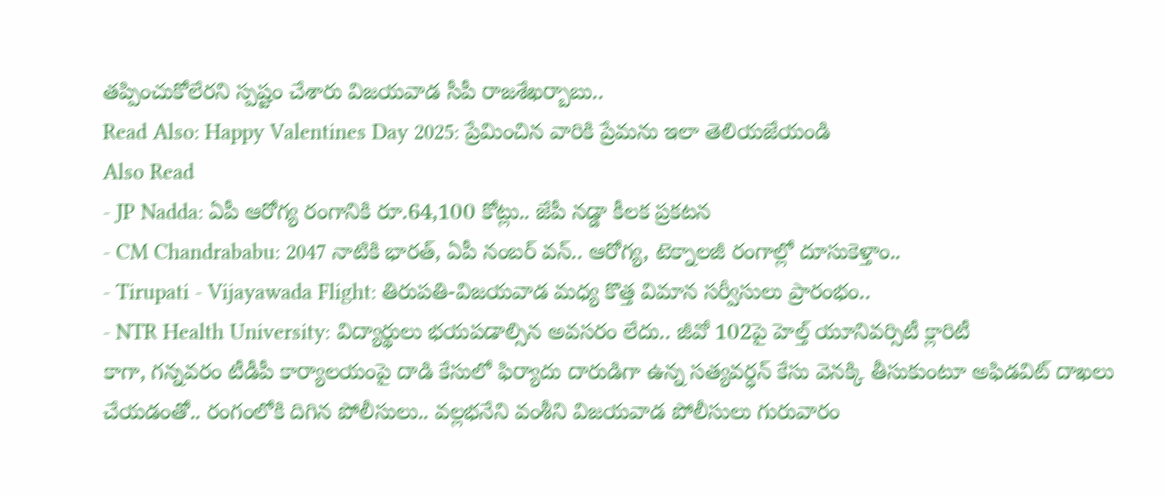తప్పించుకోలేరని స్పష్టం చేశారు విజయవాడ సీపీ రాజశేఖర్బాబు..
Read Also: Happy Valentines Day 2025: ప్రేమించిన వారికి ప్రేమను ఇలా తెలియజేయండి
Also Read
- JP Nadda: ఏపీ ఆరోగ్య రంగానికి రూ.64,100 కోట్లు.. జేపీ నడ్డా కీలక ప్రకటన
- CM Chandrababu: 2047 నాటికి భారత్, ఏపీ నంబర్ వన్.. ఆరోగ్య, టెక్నాలజీ రంగాల్లో దూసుకెళ్తాం..
- Tirupati - Vijayawada Flight: తిరుపతి-విజయవాడ మధ్య కొత్త విమాన సర్వీసులు ప్రారంభం..
- NTR Health University: విద్యార్థులు భయపడాల్సిన అవసరం లేదు.. జీవో 102పై హెల్త్ యూనివర్సిటీ క్లారిటీ
కాగా, గన్నవరం టీడీపీ కార్యాలయంపై దాడి కేసులో ఫిర్యాదు దారుడిగా ఉన్న సత్యవర్ధన్ కేసు వెనక్కి తీసుకుంటూ అఫిడవిట్ దాఖలు చేయడంతో.. రంగంలోకి దిగిన పోలీసులు.. వల్లభనేని వంశీని విజయవాడ పోలీసులు గురువారం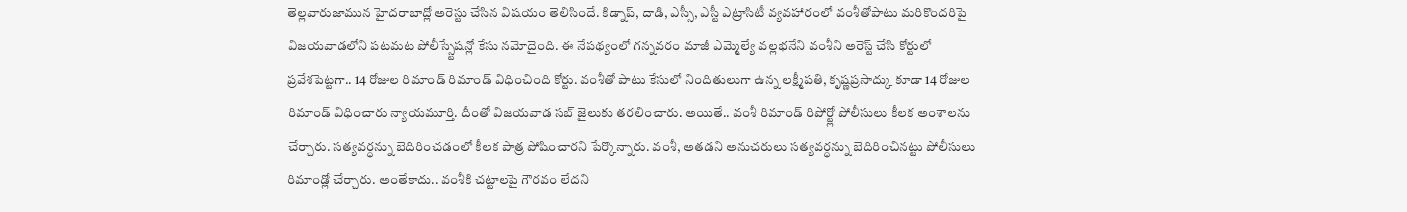తెల్లవారుజామున హైదరాబాద్లో అరెస్టు చేసిన విషయం తెలిసిందే. కిడ్నాప్, దాడి, ఎస్సీ, ఎస్టీ ఎట్రాసిటీ వ్యవహారంలో వంశీతోపాటు మరికొందరిపై విజయవాడలోని పటమట పోలీస్స్టేషన్లో కేసు నమోదైంది. ఈ నేపథ్యంలో గన్నవరం మాజీ ఎమ్మెల్యే వల్లభనేని వంశీని అరెస్ట్ చేసి కోర్టులో ప్రవేశపెట్టగా.. 14 రోజుల రిమాండ్ రిమాండ్ విధించింది కోర్టు. వంశీతో పాటు కేసులో నిందితులుగా ఉన్న లక్ష్మీపతి, కృష్ణప్రసాద్కు కూడా 14 రోజుల రిమాండ్ విధించారు న్యాయమూర్తి. దీంతో విజయవాడ సబ్ జైలుకు తరలించారు. అయితే.. వంశీ రిమాండ్ రిపోర్ట్లో పోలీసులు కీలక అంశాలను చేర్చారు. సత్యవర్ధన్ను బెదిరించడంలో కీలక పాత్ర పోషించారని పేర్కొన్నారు. వంశీ, అతడని అనుచరులు సత్యవర్ధన్ను బెదిరించినట్టు పోలీసులు రిమాండ్లో చేర్చారు. అంతేకాదు.. వంశీకి చట్టాలపై గౌరవం లేదని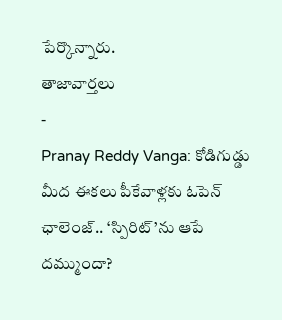పేర్కొన్నారు.
తాజావార్తలు
-
Pranay Reddy Vanga: కోడిగుడ్డు మీద ఈకలు పీకేవాళ్లకు ఓపెన్ ఛాలెంజ్.. ‘స్పిరిట్’ను ఆపే దమ్ముందా?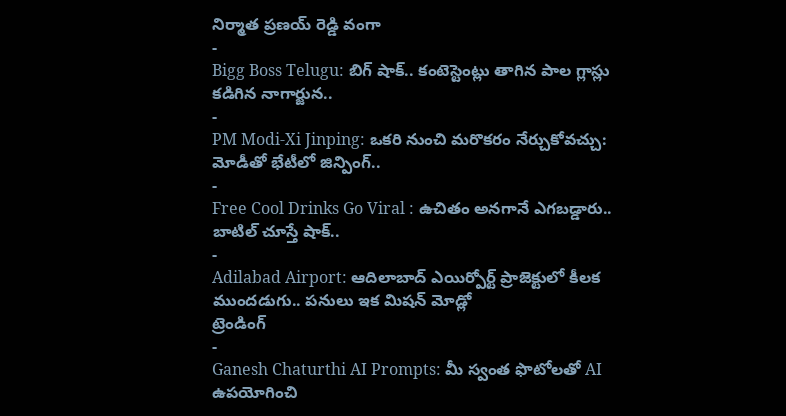నిర్మాత ప్రణయ్ రెడ్డి వంగా
-
Bigg Boss Telugu: బిగ్ షాక్.. కంటెస్టెంట్లు తాగిన పాల గ్లాస్లు కడిగిన నాగార్జున..
-
PM Modi-Xi Jinping: ఒకరి నుంచి మరొకరం నేర్చుకోవచ్చు: మోడీతో భేటీలో జిన్పింగ్..
-
Free Cool Drinks Go Viral : ఉచితం అనగానే ఎగబడ్డారు.. బాటిల్ చూస్తే షాక్..
-
Adilabad Airport: ఆదిలాబాద్ ఎయిర్పోర్ట్ ప్రాజెక్టులో కీలక ముందడుగు.. పనులు ఇక మిషన్ మోడ్లో
ట్రెండింగ్
-
Ganesh Chaturthi AI Prompts: మీ స్వంత ఫొటోలతో AI ఉపయోగించి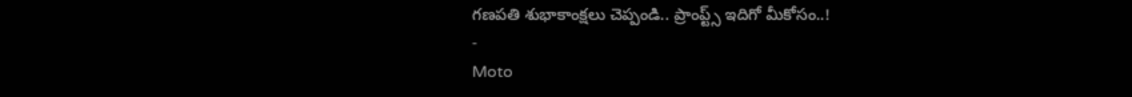గణపతి శుభాకాంక్షలు చెప్పండి.. ప్రాంప్ట్స్ ఇదిగో మీకోసం..!
-
Moto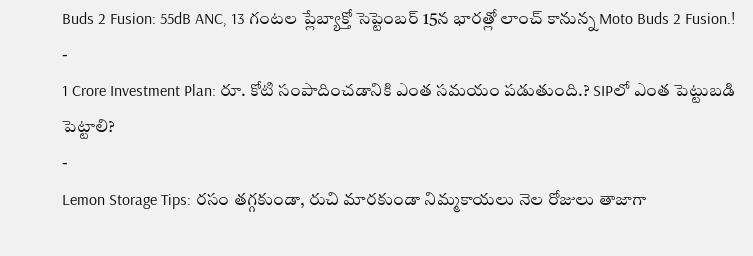Buds 2 Fusion: 55dB ANC, 13 గంటల ప్లేబ్యాక్తో సెప్టెంబర్ 15న భారత్లో లాంచ్ కానున్న Moto Buds 2 Fusion.!
-
1 Crore Investment Plan: రూ. కోటి సంపాదించడానికి ఎంత సమయం పడుతుంది.? SIPలో ఎంత పెట్టుబడి పెట్టాలి?
-
Lemon Storage Tips: రసం తగ్గకుండా, రుచి మారకుండా నిమ్మకాయలు నెల రోజులు తాజాగా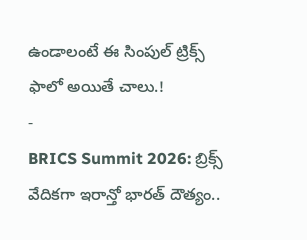ఉండాలంటే ఈ సింపుల్ ట్రిక్స్ ఫాలో అయితే చాలు.!
-
BRICS Summit 2026: బ్రిక్స్ వేదికగా ఇరాన్తో భారత్ దౌత్యం..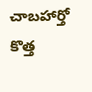చాబహార్తో కొత్త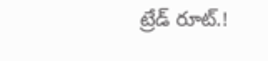ట్రేడ్ రూట్.!